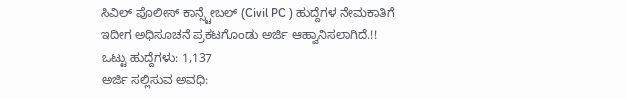ಸಿವಿಲ್ ಪೊಲೀಸ್ ಕಾನ್ಸ್ಟೇಬಲ್ (Civil PC ) ಹುದ್ದೆಗಳ ನೇಮಕಾತಿಗೆ ಇದೀಗ ಅಧಿಸೂಚನೆ ಪ್ರಕಟಗೊಂಡು ಅರ್ಜಿ ಆಹ್ವಾನಿಸಲಾಗಿದೆ.!!
ಒಟ್ಟು ಹುದ್ದೆಗಳು: 1,137
ಅರ್ಜಿ ಸಲ್ಲಿಸುವ ಅವಧಿ: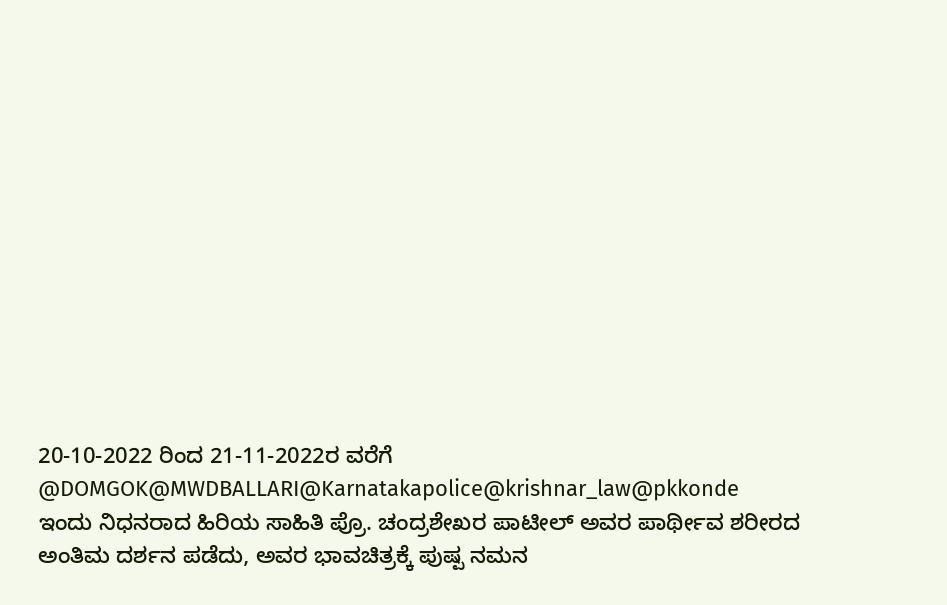20-10-2022 ರಿಂದ 21-11-2022ರ ವರೆಗೆ @DOMGOK@MWDBALLARI@Karnatakapolice@krishnar_law@pkkonde
ಇಂದು ನಿಧನರಾದ ಹಿರಿಯ ಸಾಹಿತಿ ಪ್ರೊ. ಚಂದ್ರಶೇಖರ ಪಾಟೀಲ್ ಅವರ ಪಾರ್ಥೀವ ಶರೀರದ ಅಂತಿಮ ದರ್ಶನ ಪಡೆದು, ಅವರ ಭಾವಚಿತ್ರಕ್ಕೆ ಪುಷ್ಪ ನಮನ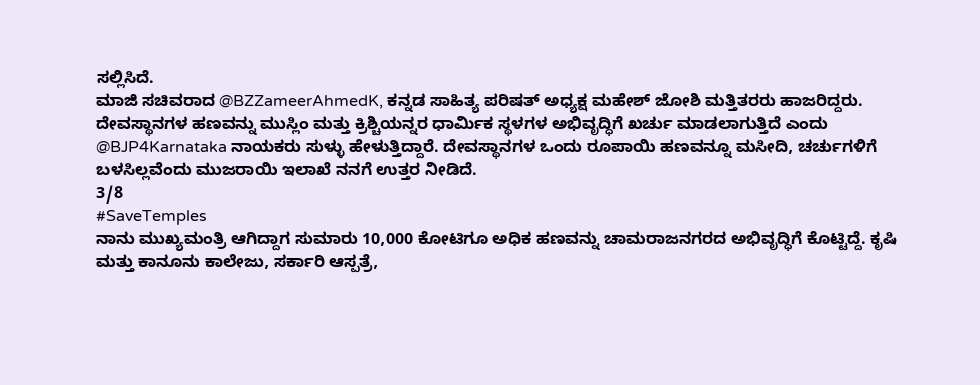ಸಲ್ಲಿಸಿದೆ.
ಮಾಜಿ ಸಚಿವರಾದ @BZZameerAhmedK, ಕನ್ನಡ ಸಾಹಿತ್ಯ ಪರಿಷತ್ ಅಧ್ಯಕ್ಷ ಮಹೇಶ್ ಜೋಶಿ ಮತ್ತಿತರರು ಹಾಜರಿದ್ದರು.
ದೇವಸ್ಥಾನಗಳ ಹಣವನ್ನು ಮುಸ್ಲಿಂ ಮತ್ತು ಕ್ರಿಶ್ಚಿಯನ್ನರ ಧಾರ್ಮಿಕ ಸ್ಥಳಗಳ ಅಭಿವೃದ್ಧಿಗೆ ಖರ್ಚು ಮಾಡಲಾಗುತ್ತಿದೆ ಎಂದು @BJP4Karnataka ನಾಯಕರು ಸುಳ್ಳು ಹೇಳುತ್ತಿದ್ದಾರೆ. ದೇವಸ್ಥಾನಗಳ ಒಂದು ರೂಪಾಯಿ ಹಣವನ್ನೂ ಮಸೀದಿ, ಚರ್ಚುಗಳಿಗೆ ಬಳಸಿಲ್ಲವೆಂದು ಮುಜರಾಯಿ ಇಲಾಖೆ ನನಗೆ ಉತ್ತರ ನೀಡಿದೆ.
3/8
#SaveTemples
ನಾನು ಮುಖ್ಯಮಂತ್ರಿ ಆಗಿದ್ದಾಗ ಸುಮಾರು 10,000 ಕೋಟಿಗೂ ಅಧಿಕ ಹಣವನ್ನು ಚಾಮರಾಜನಗರದ ಅಭಿವೃದ್ಧಿಗೆ ಕೊಟ್ಟಿದ್ದೆ. ಕೃಷಿ ಮತ್ತು ಕಾನೂನು ಕಾಲೇಜು, ಸರ್ಕಾರಿ ಆಸ್ಪತ್ರೆ,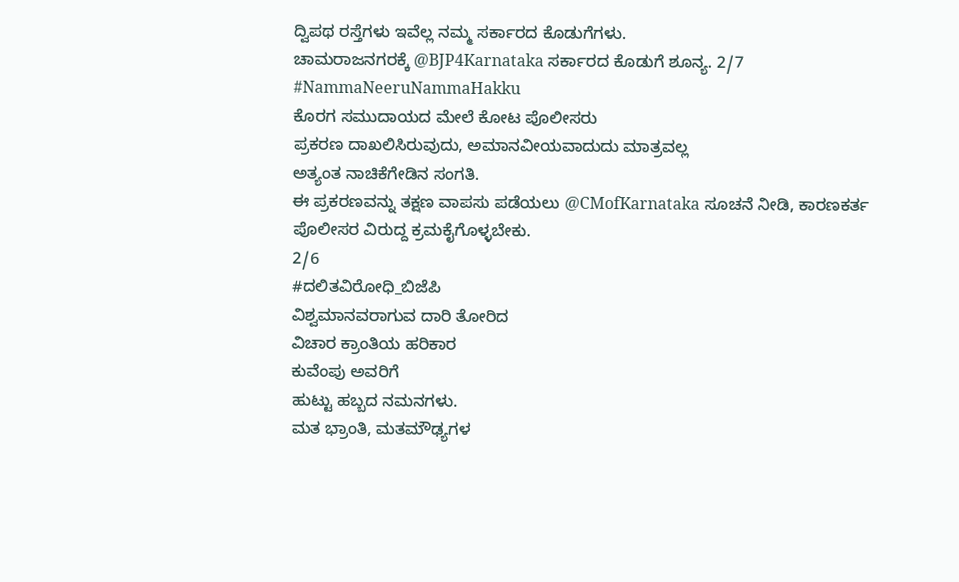ದ್ವಿಪಥ ರಸ್ತೆಗಳು ಇವೆಲ್ಲ ನಮ್ಮ ಸರ್ಕಾರದ ಕೊಡುಗೆಗಳು.
ಚಾಮರಾಜನಗರಕ್ಕೆ @BJP4Karnataka ಸರ್ಕಾರದ ಕೊಡುಗೆ ಶೂನ್ಯ. 2/7
#NammaNeeruNammaHakku
ಕೊರಗ ಸಮುದಾಯದ ಮೇಲೆ ಕೋಟ ಪೊಲೀಸರು
ಪ್ರಕರಣ ದಾಖಲಿಸಿರುವುದು, ಅಮಾನವೀಯವಾದುದು ಮಾತ್ರವಲ್ಲ
ಅತ್ಯಂತ ನಾಚಿಕೆಗೇಡಿನ ಸಂಗತಿ.
ಈ ಪ್ರಕರಣವನ್ನು ತಕ್ಷಣ ವಾಪಸು ಪಡೆಯಲು @CMofKarnataka ಸೂಚನೆ ನೀಡಿ, ಕಾರಣಕರ್ತ ಪೊಲೀಸರ ವಿರುದ್ದ ಕ್ರಮಕೈಗೊಳ್ಳಬೇಕು.
2/6
#ದಲಿತವಿರೋಧಿ_ಬಿಜೆಪಿ
ವಿಶ್ವಮಾನವರಾಗುವ ದಾರಿ ತೋರಿದ
ವಿಚಾರ ಕ್ರಾಂತಿಯ ಹರಿಕಾರ
ಕುವೆಂಪು ಅವರಿಗೆ
ಹುಟ್ಟು ಹಬ್ಬದ ನಮನಗಳು.
ಮತ ಭ್ರಾಂತಿ, ಮತಮೌಢ್ಯಗಳ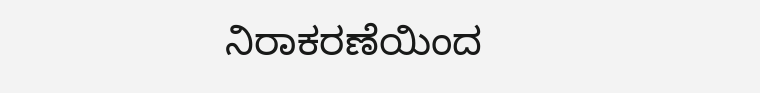ನಿರಾಕರಣೆಯಿಂದ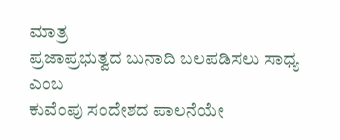ಮಾತ್ರ
ಪ್ರಜಾಪ್ರಭುತ್ವದ ಬುನಾದಿ ಬಲಪಡಿಸಲು ಸಾಧ್ಯ ಎಂಬ
ಕುವೆಂಪು ಸಂದೇಶದ ಪಾಲನೆಯೇ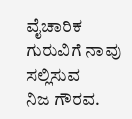ವೈಚಾರಿಕ ಗುರುವಿಗೆ ನಾವು ಸಲ್ಲಿಸುವ
ನಿಜ ಗೌರವ.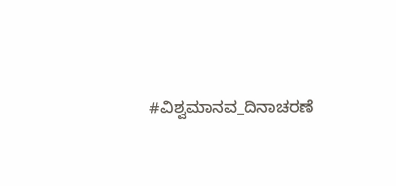#ವಿಶ್ವಮಾನವ_ದಿನಾಚರಣೆ